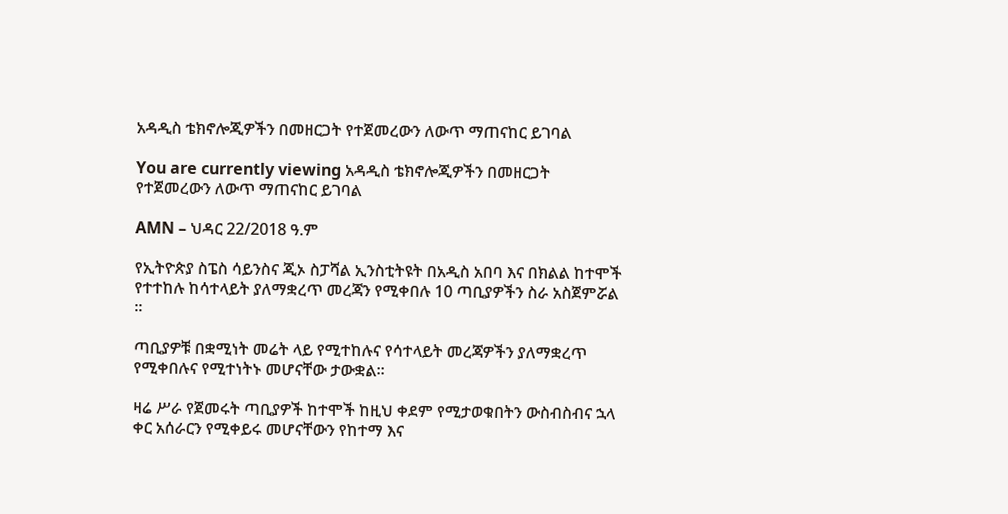አዳዲስ ቴክኖሎጂዎችን በመዘርጋት የተጀመረውን ለውጥ ማጠናከር ይገባል

You are currently viewing አዳዲስ ቴክኖሎጂዎችን በመዘርጋት የተጀመረውን ለውጥ ማጠናከር ይገባል

AMN – ህዳር 22/2018 ዓ.ም

የኢትዮጵያ ስፔስ ሳይንስና ጂኦ ስፓሻል ኢንስቲትዩት በአዲስ አበባ እና በክልል ከተሞች የተተከሉ ከሳተላይት ያለማቋረጥ መረጃን የሚቀበሉ 10 ጣቢያዎችን ስራ አስጀምሯል ፡፡

ጣቢያዎቹ በቋሚነት መሬት ላይ የሚተከሉና የሳተላይት መረጃዎችን ያለማቋረጥ የሚቀበሉና የሚተነትኑ መሆናቸው ታውቋል።

ዛሬ ሥራ የጀመሩት ጣቢያዎች ከተሞች ከዚህ ቀደም የሚታወቁበትን ውስብስብና ኋላ ቀር አሰራርን የሚቀይሩ መሆናቸውን የከተማ እና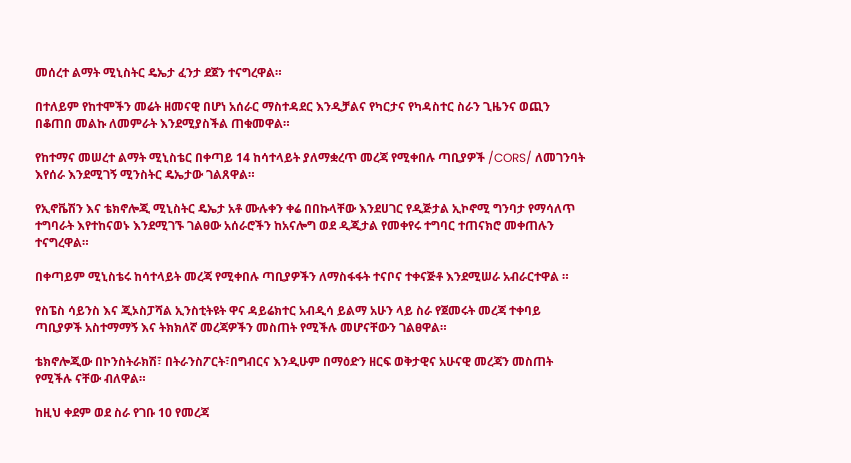መሰረተ ልማት ሚኒስትር ዴኤታ ፈንታ ደጀን ተናግረዋል።

በተለይም የከተሞችን መሬት ዘመናዊ በሆነ አሰራር ማስተዳደር እንዲቻልና የካርታና የካዳስተር ስራን ጊዜንና ወጪን በቆጠበ መልኩ ለመምራት እንደሚያስችል ጠቁመዋል።

የከተማና መሠረተ ልማት ሚኒስቴር በቀጣይ 14 ከሳተላይት ያለማቋረጥ መረጃ የሚቀበሉ ጣቢያዎች /CORS/ ለመገንባት እየሰራ እንደሚገኝ ሚንስትር ዴኤታው ገልጸዋል።

የኢኖቬሽን እና ቴክኖሎጂ ሚኒስትር ዴኤታ አቶ ሙሉቀን ቀሬ በበኩላቸው እንደሀገር የዲጅታል ኢኮኖሚ ግንባታ የማሳለጥ ተግባራት እየተከናወኑ እንደሚገኙ ገልፀው አሰራሮችን ከአናሎግ ወደ ዲጂታል የመቀየሩ ተግባር ተጠናክሮ መቀጠሉን ተናግረዋል።

በቀጣይም ሚኒስቴሩ ከሳተላይት መረጃ የሚቀበሉ ጣቢያዎችን ለማስፋፋት ተናቦና ተቀናጅቶ እንደሚሠራ አብራርተዋል ።

የስፔስ ሳይንስ እና ጂኦስፓሻል ኢንስቲትዩት ዋና ዳይሬክተር አብዲሳ ይልማ አሁን ላይ ስራ የጀመሩት መረጃ ተቀባይ ጣቢያዎች አስተማማኝ እና ትክክለኛ መረጃዎችን መስጠት የሚችሉ መሆናቸውን ገልፀዋል።

ቴክኖሎጂው በኮንስትራክሽ፣ በትራንስፖርት፣በግብርና እንዲሁም በማዕድን ዘርፍ ወቅታዊና አሁናዊ መረጃን መስጠት የሚችሉ ናቸው ብለዋል።

ከዚህ ቀደም ወደ ስራ የገቡ 10 የመረጃ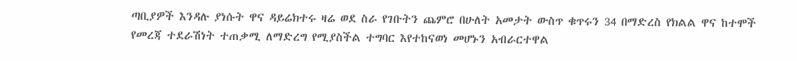ጣቢያዎች እንዳሉ ያነሱት ዋና ዳይሬክተሩ ዛሬ ወደ ስራ የገቡትን ጨምሮ በሁለት አመታት ውስጥ ቁጥሩን 34 በማድረስ የክልል ዋና ከተሞች የመረጃ ተደራሽነት ተጠቃሚ ለማድረግ የሚያስችል ተግባር እየተከናወነ መሆኑን አብራርተዋል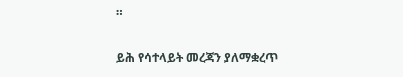።

ይሕ የሳተላይት መረጃን ያለማቋረጥ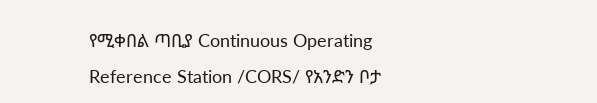የሚቀበል ጣቢያ Continuous Operating Reference Station /CORS/ የአንድን ቦታ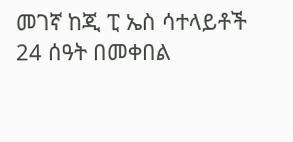መገኛ ከጂ ፒ ኤስ ሳተላይቶች 24 ሰዓት በመቀበል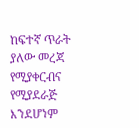ከፍተኛ ጥራት ያለው መረጃ የሚያቀርብና የሚያደራጅ እንደሆነም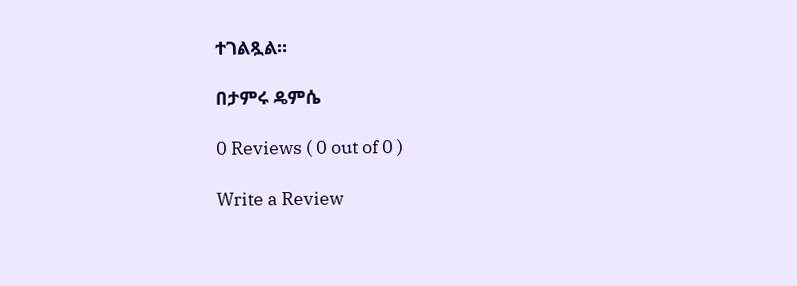ተገልጿል።

በታምሩ ዴምሴ

0 Reviews ( 0 out of 0 )

Write a Review